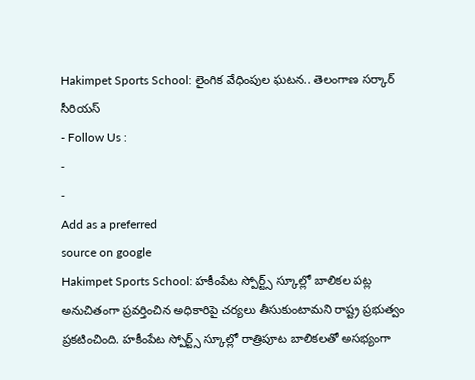Hakimpet Sports School: లైంగిక వేధింపుల ఘటన.. తెలంగాణ సర్కార్ సీరియస్
- Follow Us :
-
-
Add as a preferred
source on google
Hakimpet Sports School: హకీంపేట స్పోర్ట్స్ స్కూల్లో బాలికల పట్ల అనుచితంగా ప్రవర్తించిన అధికారిపై చర్యలు తీసుకుంటామని రాష్ట్ర ప్రభుత్వం ప్రకటించింది. హకీంపేట స్పోర్ట్స్ స్కూల్లో రాత్రిపూట బాలికలతో అసభ్యంగా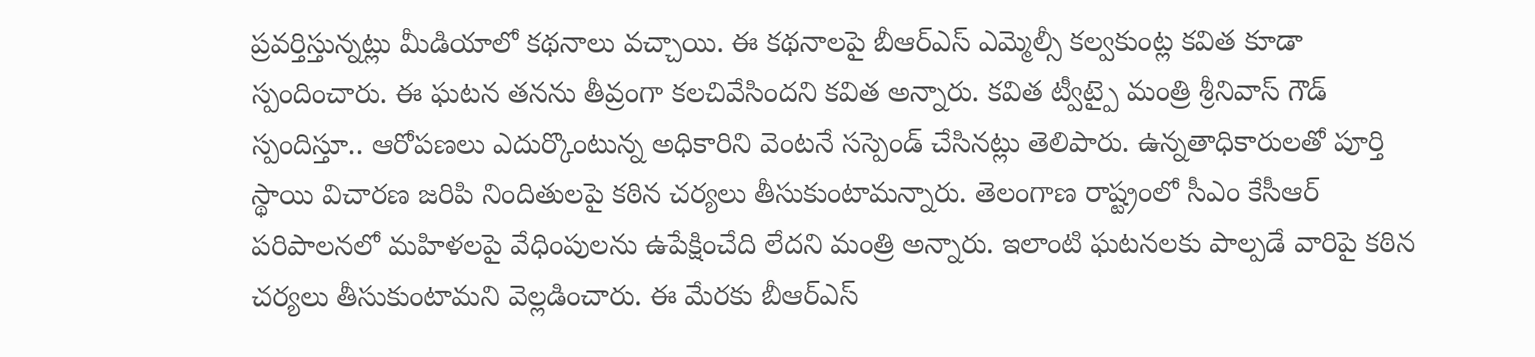ప్రవర్తిస్తున్నట్లు మీడియాలో కథనాలు వచ్చాయి. ఈ కథనాలపై బీఆర్ఎస్ ఎమ్మెల్సీ కల్వకుంట్ల కవిత కూడా స్పందించారు. ఈ ఘటన తనను తీవ్రంగా కలచివేసిందని కవిత అన్నారు. కవిత ట్వీట్పై మంత్రి శ్రీనివాస్ గౌడ్ స్పందిస్తూ.. ఆరోపణలు ఎదుర్కొంటున్న అధికారిని వెంటనే సస్పెండ్ చేసినట్లు తెలిపారు. ఉన్నతాధికారులతో పూర్తి స్థాయి విచారణ జరిపి నిందితులపై కఠిన చర్యలు తీసుకుంటామన్నారు. తెలంగాణ రాష్ట్రంలో సీఎం కేసీఆర్ పరిపాలనలో మహిళలపై వేధింపులను ఉపేక్షించేది లేదని మంత్రి అన్నారు. ఇలాంటి ఘటనలకు పాల్పడే వారిపై కఠిన చర్యలు తీసుకుంటామని వెల్లడించారు. ఈ మేరకు బీఆర్ఎస్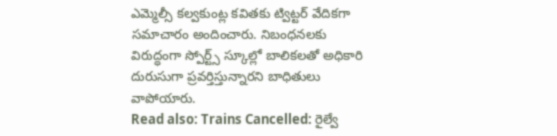ఎమ్మెల్సీ కల్వకుంట్ల కవితకు ట్విట్టర్ వేదికగా సమాచారం అందించారు. నిబంధనలకు విరుద్ధంగా స్పోర్ట్స్ స్కూల్లో బాలికలతో అధికారి దురుసుగా ప్రవర్తిస్తున్నారని బాధితులు వాపోయారు.
Read also: Trains Cancelled: రైల్వే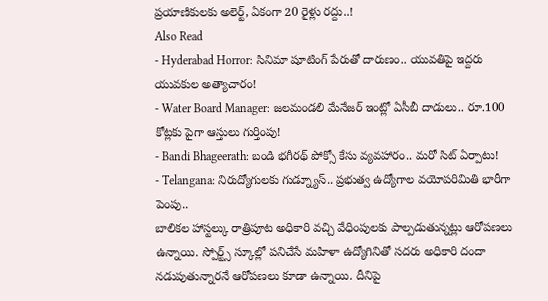ప్రయాణికులకు అలెర్ట్, ఏకంగా 20 రైళ్లు రద్దు..!
Also Read
- Hyderabad Horror: సినిమా షూటింగ్ పేరుతో దారుణం.. యువతిపై ఇద్దరు యువకుల అత్యాచారం!
- Water Board Manager: జలమండలి మేనేజర్ ఇంట్లో ఏసీబీ దాడులు.. రూ.100 కోట్లకు పైగా ఆస్తులు గుర్తింపు!
- Bandi Bhageerath: బండి భగీరథ్ పోక్సో కేసు వ్యవహారం.. మరో సిట్ ఏర్పాటు!
- Telangana: నిరుద్యోగులకు గుడ్న్యూస్.. ప్రభుత్వ ఉద్యోగాల వయోపరిమితి భారీగా పెంపు..
బాలికల హాస్టల్కు రాత్రిపూట అధికారి వచ్చి వేధింపులకు పాల్పడుతున్నట్లు ఆరోపణలు ఉన్నాయి. స్పోర్ట్స్ స్కూల్లో పనిచేసే మహిళా ఉద్యోగినితో సదరు అధికారి దందా నడుపుతున్నారనే ఆరోపణలు కూడా ఉన్నాయి. దీనిపై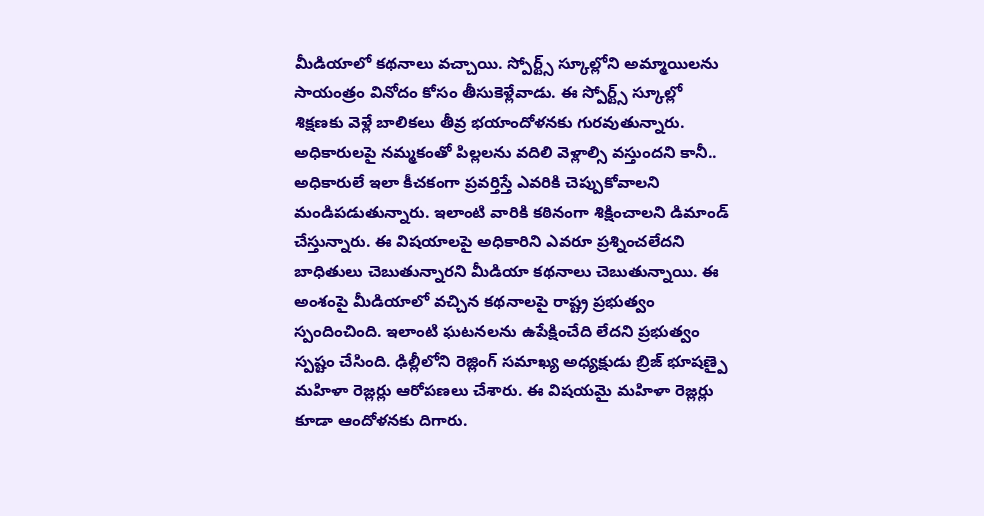మీడియాలో కథనాలు వచ్చాయి. స్పోర్ట్స్ స్కూల్లోని అమ్మాయిలను సాయంత్రం వినోదం కోసం తీసుకెళ్లేవాడు. ఈ స్పోర్ట్స్ స్కూల్లో శిక్షణకు వెళ్లే బాలికలు తీవ్ర భయాందోళనకు గురవుతున్నారు. అధికారులపై నమ్మకంతో పిల్లలను వదిలి వెళ్లాల్సి వస్తుందని కానీ.. అధికారులే ఇలా కీచకంగా ప్రవర్తిస్తే ఎవరికి చెప్పుకోవాలని మండిపడుతున్నారు. ఇలాంటి వారికి కఠినంగా శిక్షించాలని డిమాండ్ చేస్తున్నారు. ఈ విషయాలపై అధికారిని ఎవరూ ప్రశ్నించలేదని బాధితులు చెబుతున్నారని మీడియా కథనాలు చెబుతున్నాయి. ఈ అంశంపై మీడియాలో వచ్చిన కథనాలపై రాష్ట్ర ప్రభుత్వం స్పందించింది. ఇలాంటి ఘటనలను ఉపేక్షించేది లేదని ప్రభుత్వం స్పష్టం చేసింది. ఢిల్లీలోని రెజ్లింగ్ సమాఖ్య అధ్యక్షుడు బ్రిజ్ భూషణ్పై మహిళా రెజ్లర్లు ఆరోపణలు చేశారు. ఈ విషయమై మహిళా రెజ్లర్లు కూడా ఆందోళనకు దిగారు.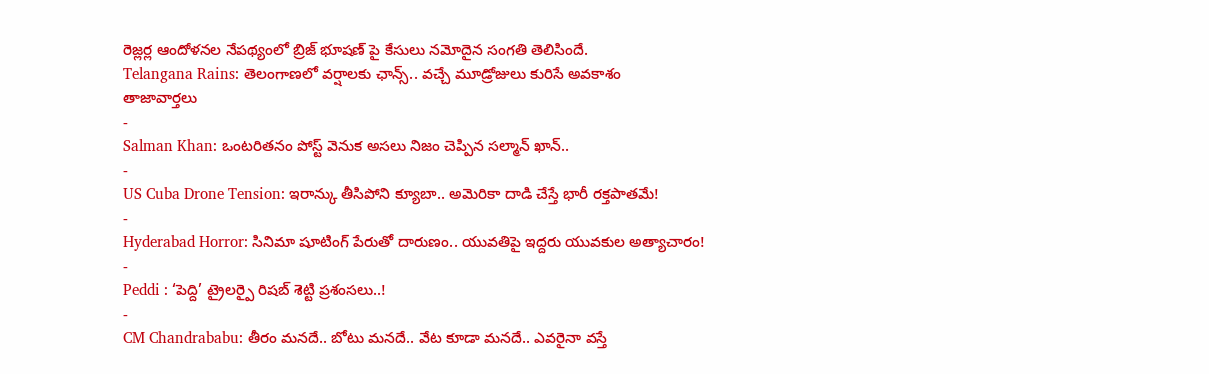రెజ్లర్ల ఆందోళనల నేపథ్యంలో బ్రిజ్ భూషణ్ పై కేసులు నమోదైన సంగతి తెలిసిందే.
Telangana Rains: తెలంగాణలో వర్షాలకు ఛాన్స్.. వచ్చే మూడ్రోజులు కురిసే అవకాశం
తాజావార్తలు
-
Salman Khan: ఒంటరితనం పోస్ట్ వెనుక అసలు నిజం చెప్పిన సల్మాన్ ఖాన్..
-
US Cuba Drone Tension: ఇరాన్కు తీసిపోని క్యూబా.. అమెరికా దాడి చేస్తే భారీ రక్తపాతమే!
-
Hyderabad Horror: సినిమా షూటింగ్ పేరుతో దారుణం.. యువతిపై ఇద్దరు యువకుల అత్యాచారం!
-
Peddi : ‘పెద్ది’ ట్రైలర్పై రిషబ్ శెట్టి ప్రశంసలు..!
-
CM Chandrababu: తీరం మనదే.. బోటు మనదే.. వేట కూడా మనదే.. ఎవరైనా వస్తే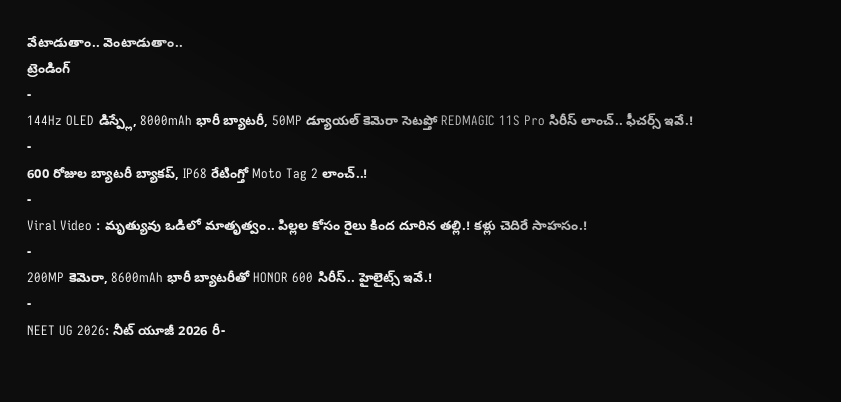వేటాడుతాం.. వెంటాడుతాం..
ట్రెండింగ్
-
144Hz OLED డిస్ప్లే, 8000mAh భారీ బ్యాటరీ, 50MP డ్యూయల్ కెమెరా సెటప్తో REDMAGIC 11S Pro సిరీస్ లాంచ్.. ఫీచర్స్ ఇవే.!
-
600 రోజుల బ్యాటరీ బ్యాకప్, IP68 రేటింగ్తో Moto Tag 2 లాంచ్..!
-
Viral Video : మృత్యువు ఒడిలో మాతృత్వం.. పిల్లల కోసం రైలు కింద దూరిన తల్లి.! కళ్లు చెదిరే సాహసం.!
-
200MP కెమెరా, 8600mAh భారీ బ్యాటరీతో HONOR 600 సిరీస్.. హైలైట్స్ ఇవే.!
-
NEET UG 2026: నీట్ యూజీ 2026 రీ-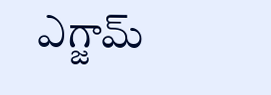ఎగ్జామ్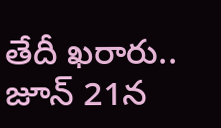తేదీ ఖరారు.. జూన్ 21న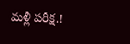మళ్లీ పరీక్ష.!